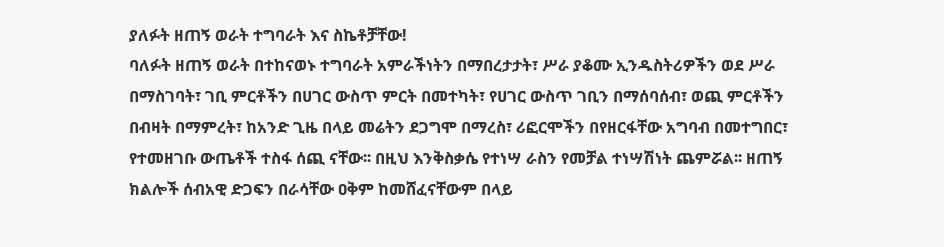ያለፉት ዘጠኝ ወራት ተግባራት እና ስኬቶቻቸው!
ባለፉት ዘጠኝ ወራት በተከናወኑ ተግባራት አምራችነትን በማበረታታት፣ ሥራ ያቆሙ ኢንዱስትሪዎችን ወደ ሥራ በማስገባት፣ ገቢ ምርቶችን በሀገር ውስጥ ምርት በመተካት፣ የሀገር ውስጥ ገቢን በማሰባሰብ፣ ወጪ ምርቶችን በብዛት በማምረት፣ ከአንድ ጊዜ በላይ መሬትን ደጋግሞ በማረስ፣ ሪፎርሞችን በየዘርፋቸው አግባብ በመተግበር፣ የተመዘገቡ ውጤቶች ተስፋ ሰጪ ናቸው፡፡ በዚህ እንቅስቃሴ የተነሣ ራስን የመቻል ተነሣሽነት ጨምሯል፡፡ ዘጠኝ ክልሎች ሰብአዊ ድጋፍን በራሳቸው ዐቅም ከመሸፈናቸውም በላይ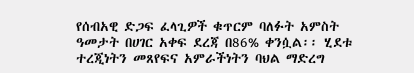የሰብአዊ ድጋፍ ፈላጊዎች ቁጥርም ባለፉት አምስት ዓመታት በሀገር አቀፍ ደረጃ በ86% ቀንሷል፡፡ ሂደቱ ተረጂነትን መጸየፍና አምራችነትን ባህል ማድረግ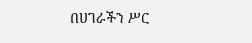በሀገራችን ሥር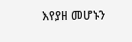እየያዘ መሆኑን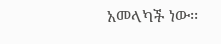አመላካች ነው፡፡